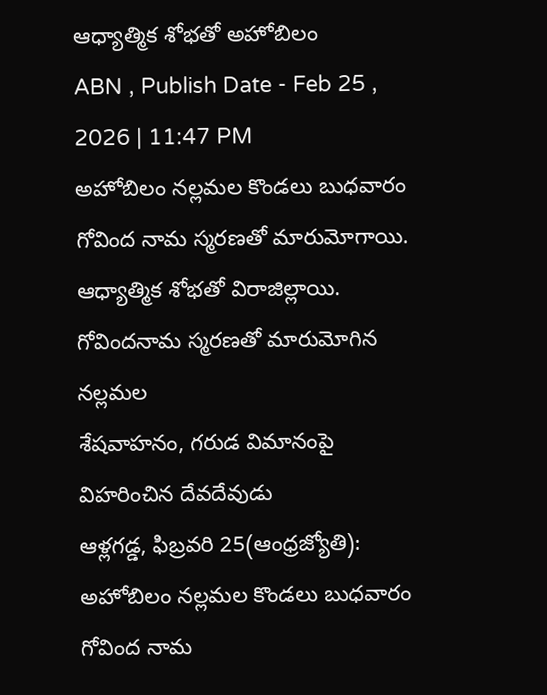ఆధ్యాత్మిక శోభతో అహోబిలం
ABN , Publish Date - Feb 25 , 2026 | 11:47 PM
అహోబిలం నల్లమల కొండలు బుధవారం గోవింద నామ స్మరణతో మారుమోగాయి. ఆధ్యాత్మిక శోభతో విరాజిల్లాయి.
గోవిందనామ స్మరణతో మారుమోగిన నల్లమల
శేషవాహనం, గరుడ విమానంపై విహరించిన దేవదేవుడు
ఆళ్లగడ్డ, ఫిబ్రవరి 25(ఆంధ్రజ్యోతి): అహోబిలం నల్లమల కొండలు బుధవారం గోవింద నామ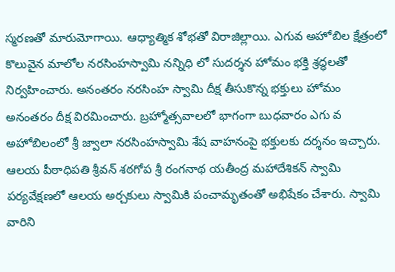స్మరణతో మారుమోగాయి. ఆధ్యాత్మిక శోభతో విరాజిల్లాయి. ఎగువ అహోబిల క్షేత్రంలో కొలువైన మాలోల నరసింహస్వామి నన్నిధి లో సుదర్శన హోమం భక్తి శ్రద్ధలతో నిర్వహించారు. అనంతరం నరసింహ స్వామి దీక్ష తీసుకొన్న భక్తులు హోమం అనంతరం దీక్ష విరమించారు. బ్రహ్మోత్సవాలలో భాగంగా బుధవారం ఎగు వ అహోబిలంలో శ్రీ జ్వాలా నరసింహస్వామి శేష వాహనంపై భక్తులకు దర్శనం ఇచ్చారు. ఆలయ పీఠాధిపతి శ్రీవన్ శఠగోప శ్రీ రంగనాథ యతీంద్ర మహాదేశికన్ స్వామి పర్యవేక్షణలో ఆలయ అర్చకులు స్వామికి పంచామృతంతో అభిషేకం చేశారు. స్వామి వారిని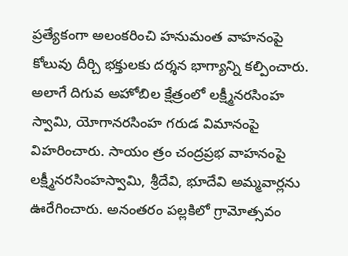ప్రత్యేకంగా అలంకరించి హనుమంత వాహనంపై కోలువు దీర్చి భక్తులకు దర్శన భాగ్యాన్ని కల్పించారు. అలాగే దిగువ అహోబిల క్షేత్రంలో లక్ష్మీనరసింహ స్వామి, యోగానరసింహ గరుడ విమానంపై విహరించారు. సాయం త్రం చంద్రప్రభ వాహనంపై లక్ష్మీనరసింహస్వామి, శ్రీదేవి, భూదేవి అమ్మవార్లను ఊరేగించారు. అనంతరం పల్లకిలో గ్రామోత్సవం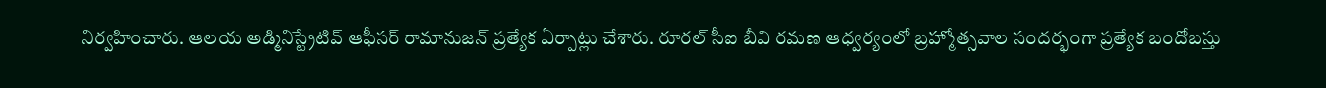నిర్వహించారు. ఆలయ అడ్మినిస్ట్రేటివ్ ఆఫీసర్ రామానుజన్ ప్రత్యేక ఏర్పాట్లు చేశారు. రూరల్ సీఐ బీవి రమణ ఆధ్వర్యంలో బ్రహ్మోత్సవాల సందర్భంగా ప్రత్యేక బందోబస్తు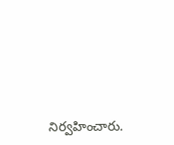నిర్వహించారు.